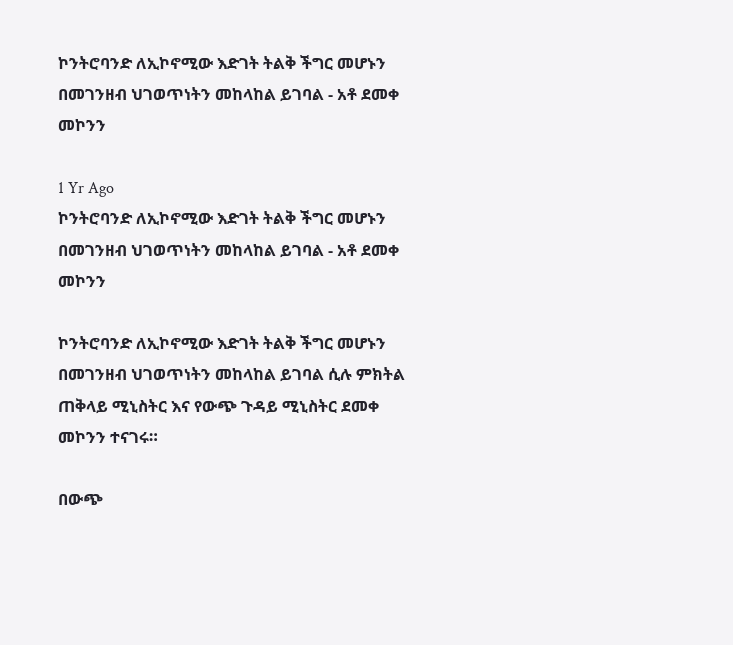ኮንትሮባንድ ለኢኮኖሚው እድገት ትልቅ ችግር መሆኑን በመገንዘብ ህገወጥነትን መከላከል ይገባል - አቶ ደመቀ መኮንን

1 Yr Ago
ኮንትሮባንድ ለኢኮኖሚው እድገት ትልቅ ችግር መሆኑን በመገንዘብ ህገወጥነትን መከላከል ይገባል - አቶ ደመቀ መኮንን

ኮንትሮባንድ ለኢኮኖሚው እድገት ትልቅ ችግር መሆኑን በመገንዘብ ህገወጥነትን መከላከል ይገባል ሲሉ ምክትል ጠቅላይ ሚኒስትር እና የውጭ ጉዳይ ሚኒስትር ደመቀ መኮንን ተናገሩ።

በውጭ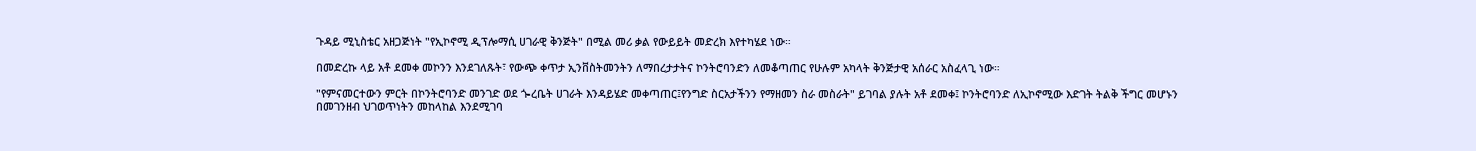ጉዳይ ሚኒስቴር አዘጋጅነት "የኢኮኖሚ ዲፕሎማሲ ሀገራዊ ቅንጅት" በሚል መሪ ቃል የውይይት መድረክ እየተካሄደ ነው።

በመድረኩ ላይ አቶ ደመቀ መኮንን እንደገለጹት፣ የውጭ ቀጥታ ኢንቨስትመንትን ለማበረታታትና ኮንትሮባንድን ለመቆጣጠር የሁሉም አካላት ቅንጅታዊ አሰራር አስፈላጊ ነው።

"የምናመርተውን ምርት በኮንትሮባንድ መንገድ ወደ ጐረቤት ሀገራት እንዳይሄድ መቀጣጠር፤የንግድ ስርአታችንን የማዘመን ስራ መስራት" ይገባል ያሉት አቶ ደመቀ፤ ኮንትሮባንድ ለኢኮኖሚው እድገት ትልቅ ችግር መሆኑን በመገንዘብ ህገወጥነትን መከላከል እንደሚገባ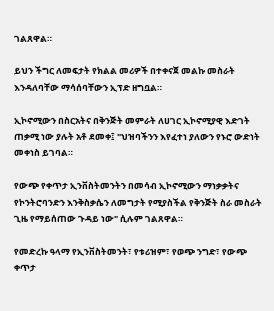ገልጸዋል።

ይህን ችግር ለመፍታት የክልል መሪዎች በተቀናጀ መልኩ መስራት እንዳለባቸው ማሳሰባቸውን ኢፕድ ዘግቧል።

ኢኮኖሚውን በስርአትና በቅንጅት መምራት ለሀገር ኢኮኖሚያዊ እድገት ጠቃሚ ነው ያሉት አቶ ደመቀ፤ "ህዝባችንን እየፈተነ ያለውን የኑሮ ውድነት መቀነስ ይገባል።

የውጭ የቀጥታ ኢንቨስትመንትን በመሳብ ኢኮኖሚውን ማነቃቃትና የኮንትሮባንድን እንቅስቃሴን ለመግታት የሚያስችል የቅንጅት ስራ መስራት ጊዜ የማይሰጠው ጉዳይ ነው" ሲሉም ገልጸዋል።

የመድረኩ ዓላማ የኢንቨስትመንት፣ የቱሪዝም፣ የወጭ ንግድ፣ የውጭ ቀጥታ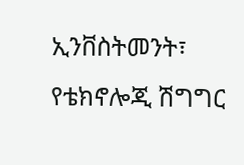ኢንቨስትመንት፣ የቴክኖሎጂ ሽግግር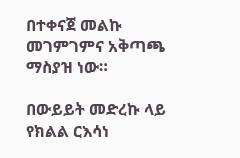በተቀናጀ መልኩ መገምገምና አቅጣጫ ማስያዝ ነው።

በውይይት መድረኩ ላይ የክልል ርእሳነ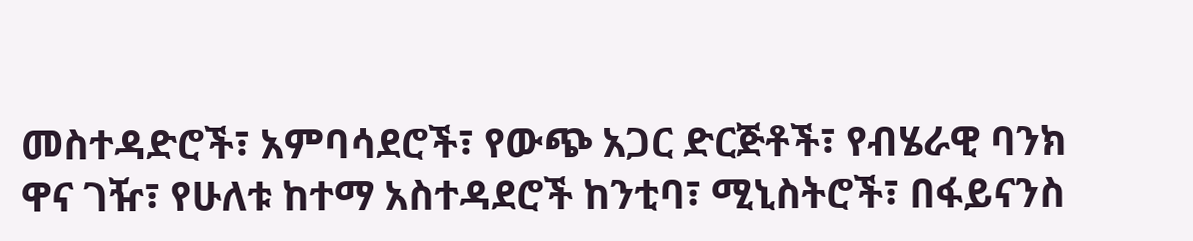መስተዳድሮች፣ አምባሳደሮች፣ የውጭ አጋር ድርጅቶች፣ የብሄራዊ ባንክ ዋና ገዥ፣ የሁለቱ ከተማ አስተዳደሮች ከንቲባ፣ ሚኒስትሮች፣ በፋይናንስ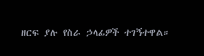ዘርፍ ያሉ የስራ ኃላፊዎች ተገኝተዋል።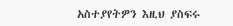አስተያየትዎን እዚህ ያስፍሩ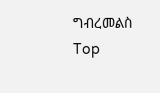ግብረመልስ
Top